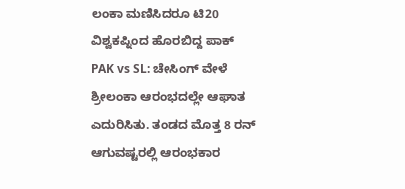ಲಂಕಾ ಮಣಿಸಿದರೂ ಟಿ20 ವಿಶ್ವಕಪ್ನಿಂದ ಹೊರಬಿದ್ದ ಪಾಕ್
PAK vs SL: ಚೇಸಿಂಗ್ ವೇಳೆ ಶ್ರೀಲಂಕಾ ಆರಂಭದಲ್ಲೇ ಆಘಾತ ಎದುರಿಸಿತು. ತಂಡದ ಮೊತ್ತ 8 ರನ್ ಆಗುವಷ್ಟರಲ್ಲಿ ಆರಂಭಕಾರ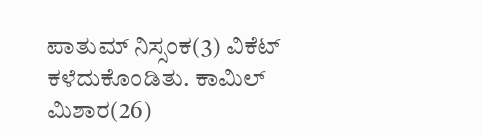ಪಾತುಮ್ ನಿಸ್ಸಂಕ(3) ವಿಕೆಟ್ ಕಳೆದುಕೊಂಡಿತು. ಕಾಮಿಲ್ ಮಿಶಾರ(26)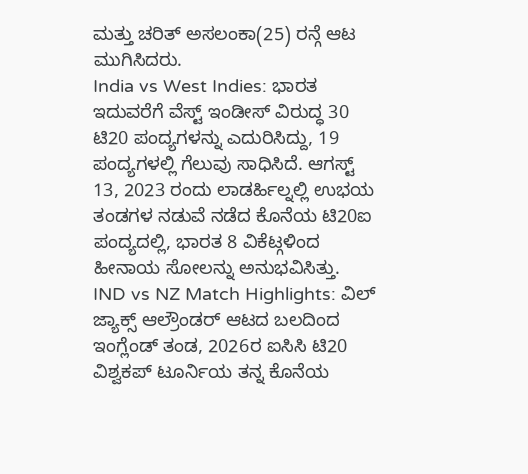ಮತ್ತು ಚರಿತ್ ಅಸಲಂಕಾ(25) ರನ್ಗೆ ಆಟ ಮುಗಿಸಿದರು.
India vs West Indies: ಭಾರತ ಇದುವರೆಗೆ ವೆಸ್ಟ್ ಇಂಡೀಸ್ ವಿರುದ್ಧ 30 ಟಿ20 ಪಂದ್ಯಗಳನ್ನು ಎದುರಿಸಿದ್ದು, 19 ಪಂದ್ಯಗಳಲ್ಲಿ ಗೆಲುವು ಸಾಧಿಸಿದೆ. ಆಗಸ್ಟ್ 13, 2023 ರಂದು ಲಾಡರ್ಹಿಲ್ನಲ್ಲಿ ಉಭಯ ತಂಡಗಳ ನಡುವೆ ನಡೆದ ಕೊನೆಯ ಟಿ20ಐ ಪಂದ್ಯದಲ್ಲಿ, ಭಾರತ 8 ವಿಕೆಟ್ಗಳಿಂದ ಹೀನಾಯ ಸೋಲನ್ನು ಅನುಭವಿಸಿತ್ತು.
IND vs NZ Match Highlights: ವಿಲ್ ಜ್ಯಾಕ್ಸ್ ಆಲ್ರೌಂಡರ್ ಆಟದ ಬಲದಿಂದ ಇಂಗ್ಲೆಂಡ್ ತಂಡ, 2026ರ ಐಸಿಸಿ ಟಿ20 ವಿಶ್ವಕಪ್ ಟೂರ್ನಿಯ ತನ್ನ ಕೊನೆಯ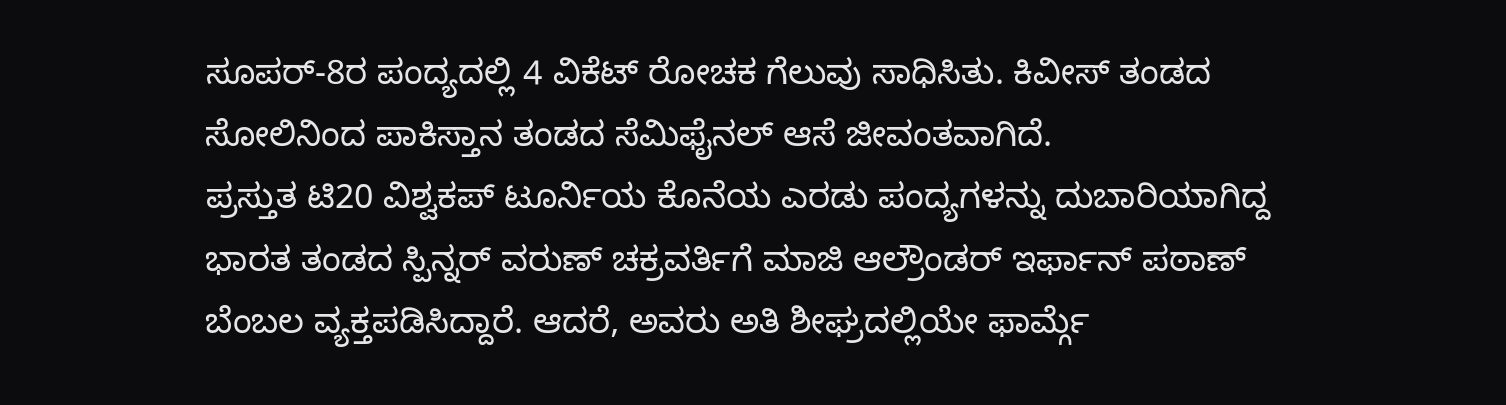ಸೂಪರ್-8ರ ಪಂದ್ಯದಲ್ಲಿ 4 ವಿಕೆಟ್ ರೋಚಕ ಗೆಲುವು ಸಾಧಿಸಿತು. ಕಿವೀಸ್ ತಂಡದ ಸೋಲಿನಿಂದ ಪಾಕಿಸ್ತಾನ ತಂಡದ ಸೆಮಿಫೈನಲ್ ಆಸೆ ಜೀವಂತವಾಗಿದೆ.
ಪ್ರಸ್ತುತ ಟಿ20 ವಿಶ್ವಕಪ್ ಟೂರ್ನಿಯ ಕೊನೆಯ ಎರಡು ಪಂದ್ಯಗಳನ್ನು ದುಬಾರಿಯಾಗಿದ್ದ ಭಾರತ ತಂಡದ ಸ್ಪಿನ್ನರ್ ವರುಣ್ ಚಕ್ರವರ್ತಿಗೆ ಮಾಜಿ ಆಲ್ರೌಂಡರ್ ಇರ್ಫಾನ್ ಪಠಾಣ್ ಬೆಂಬಲ ವ್ಯಕ್ತಪಡಿಸಿದ್ದಾರೆ. ಆದರೆ, ಅವರು ಅತಿ ಶೀಘ್ರದಲ್ಲಿಯೇ ಫಾರ್ಮ್ಗೆ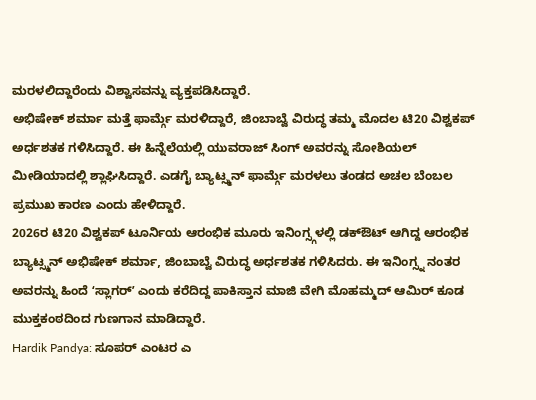ಮರಳಲಿದ್ದಾರೆಂದು ವಿಶ್ವಾಸವನ್ನು ವ್ಯಕ್ತಪಡಿಸಿದ್ದಾರೆ.
ಅಭಿಷೇಕ್ ಶರ್ಮಾ ಮತ್ತೆ ಫಾರ್ಮ್ಗೆ ಮರಳಿದ್ದಾರೆ, ಜಿಂಬಾಬ್ವೆ ವಿರುದ್ಧ ತಮ್ಮ ಮೊದಲ ಟಿ20 ವಿಶ್ವಕಪ್ ಅರ್ಧಶತಕ ಗಳಿಸಿದ್ದಾರೆ. ಈ ಹಿನ್ನೆಲೆಯಲ್ಲಿ ಯುವರಾಜ್ ಸಿಂಗ್ ಅವರನ್ನು ಸೋಶಿಯಲ್ ಮೀಡಿಯಾದಲ್ಲಿ ಶ್ಲಾಘಿಸಿದ್ದಾರೆ. ಎಡಗೈ ಬ್ಯಾಟ್ಸ್ಮನ್ ಫಾರ್ಮ್ಗೆ ಮರಳಲು ತಂಡದ ಅಚಲ ಬೆಂಬಲ ಪ್ರಮುಖ ಕಾರಣ ಎಂದು ಹೇಳಿದ್ದಾರೆ.
2026ರ ಟಿ20 ವಿಶ್ವಕಪ್ ಟೂರ್ನಿಯ ಆರಂಭಿಕ ಮೂರು ಇನಿಂಗ್ಸ್ಗಳಲ್ಲಿ ಡಕ್ಔಟ್ ಆಗಿದ್ದ ಆರಂಭಿಕ ಬ್ಯಾಟ್ಸ್ಮನ್ ಅಭಿಷೇಕ್ ಶರ್ಮಾ, ಜಿಂಬಾಬ್ವೆ ವಿರುದ್ಧ ಅರ್ಧಶತಕ ಗಳಿಸಿದರು. ಈ ಇನಿಂಗ್ಸ್ನ ನಂತರ ಅವರನ್ನು ಹಿಂದೆ ʻಸ್ಲಾಗರ್ʼ ಎಂದು ಕರೆದಿದ್ದ ಪಾಕಿಸ್ತಾನ ಮಾಜಿ ವೇಗಿ ಮೊಹಮ್ಮದ್ ಆಮಿರ್ ಕೂಡ ಮುಕ್ತಕಂಠದಿಂದ ಗುಣಗಾನ ಮಾಡಿದ್ದಾರೆ.
Hardik Pandya: ಸೂಪರ್ ಎಂಟರ ಎ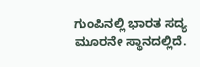ಗುಂಪಿನಲ್ಲಿ ಭಾರತ ಸದ್ಯ ಮೂರನೇ ಸ್ಥಾನದಲ್ಲಿದೆ.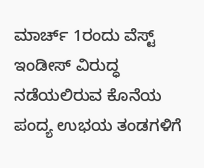ಮಾರ್ಚ್ 1ರಂದು ವೆಸ್ಟ್ ಇಂಡೀಸ್ ವಿರುದ್ಧ ನಡೆಯಲಿರುವ ಕೊನೆಯ ಪಂದ್ಯ ಉಭಯ ತಂಡಗಳಿಗೆ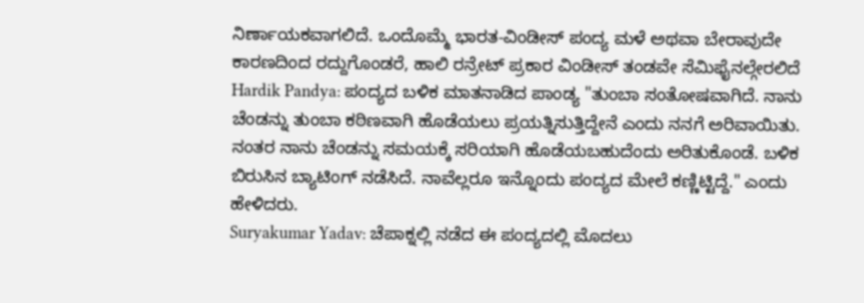ನಿರ್ಣಾಯಕವಾಗಲಿದೆ. ಒಂದೊಮ್ಮೆ ಭಾರತ-ವಿಂಡೀಸ್ ಪಂದ್ಯ ಮಳೆ ಅಥವಾ ಬೇರಾವುದೇ ಕಾರಣದಿಂದ ರದ್ದುಗೊಂಡರೆ, ಹಾಲಿ ರನ್ರೇಟ್ ಪ್ರಕಾರ ವಿಂಡೀಸ್ ತಂಡವೇ ಸೆಮಿಫೈನಲ್ಗೇರಲಿದೆ
Hardik Pandya: ಪಂದ್ಯದ ಬಳಿಕ ಮಾತನಾಡಿದ ಪಾಂಡ್ಯ "ತುಂಬಾ ಸಂತೋಷವಾಗಿದೆ. ನಾನು ಚೆಂಡನ್ನು ತುಂಬಾ ಕಠಿಣವಾಗಿ ಹೊಡೆಯಲು ಪ್ರಯತ್ನಿಸುತ್ತಿದ್ದೇನೆ ಎಂದು ನನಗೆ ಅರಿವಾಯಿತು. ನಂತರ ನಾನು ಚೆಂಡನ್ನು ಸಮಯಕ್ಕೆ ಸರಿಯಾಗಿ ಹೊಡೆಯಬಹುದೆಂದು ಅರಿತುಕೊಂಡೆ. ಬಳಿಕ ಬಿರುಸಿನ ಬ್ಯಾಟಿಂಗ್ ನಡೆಸಿದೆ. ನಾವೆಲ್ಲರೂ ಇನ್ನೊಂದು ಪಂದ್ಯದ ಮೇಲೆ ಕಣ್ಣಿಟ್ಟಿದ್ದೆ." ಎಂದು ಹೇಳಿದರು.
Suryakumar Yadav: ಚೆಪಾಕ್ನಲ್ಲಿ ನಡೆದ ಈ ಪಂದ್ಯದಲ್ಲಿ ಮೊದಲು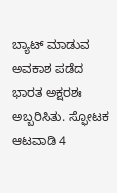ಬ್ಯಾಟ್ ಮಾಡುವ ಅವಕಾಶ ಪಡೆದ ಭಾರತ ಅಕ್ಷರಶಃ ಅಬ್ಬರಿಸಿತು. ಸ್ಫೋಟಕ ಆಟವಾಡಿ 4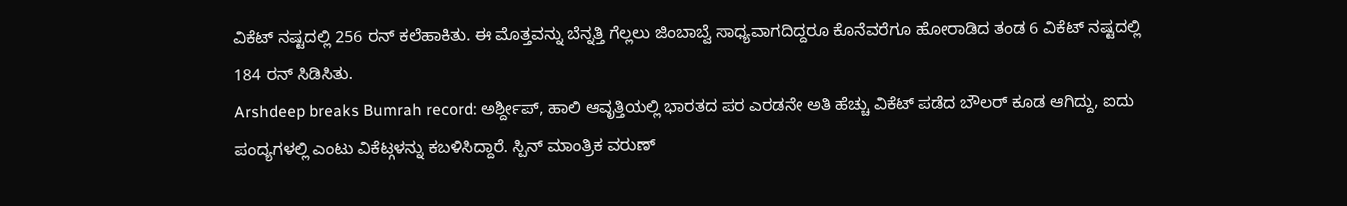ವಿಕೆಟ್ ನಷ್ಟದಲ್ಲಿ 256 ರನ್ ಕಲೆಹಾಕಿತು. ಈ ಮೊತ್ತವನ್ನು ಬೆನ್ನತ್ತಿ ಗೆಲ್ಲಲು ಜಿಂಬಾಬ್ವೆ ಸಾಧ್ಯವಾಗದಿದ್ದರೂ ಕೊನೆವರೆಗೂ ಹೋರಾಡಿದ ತಂಡ 6 ವಿಕೆಟ್ ನಷ್ಟದಲ್ಲಿ 184 ರನ್ ಸಿಡಿಸಿತು.
Arshdeep breaks Bumrah record: ಅರ್ಶ್ದೀಪ್, ಹಾಲಿ ಆವೃತ್ತಿಯಲ್ಲಿ ಭಾರತದ ಪರ ಎರಡನೇ ಅತಿ ಹೆಚ್ಚು ವಿಕೆಟ್ ಪಡೆದ ಬೌಲರ್ ಕೂಡ ಆಗಿದ್ದು, ಐದು ಪಂದ್ಯಗಳಲ್ಲಿ ಎಂಟು ವಿಕೆಟ್ಗಳನ್ನು ಕಬಳಿಸಿದ್ದಾರೆ. ಸ್ಪಿನ್ ಮಾಂತ್ರಿಕ ವರುಣ್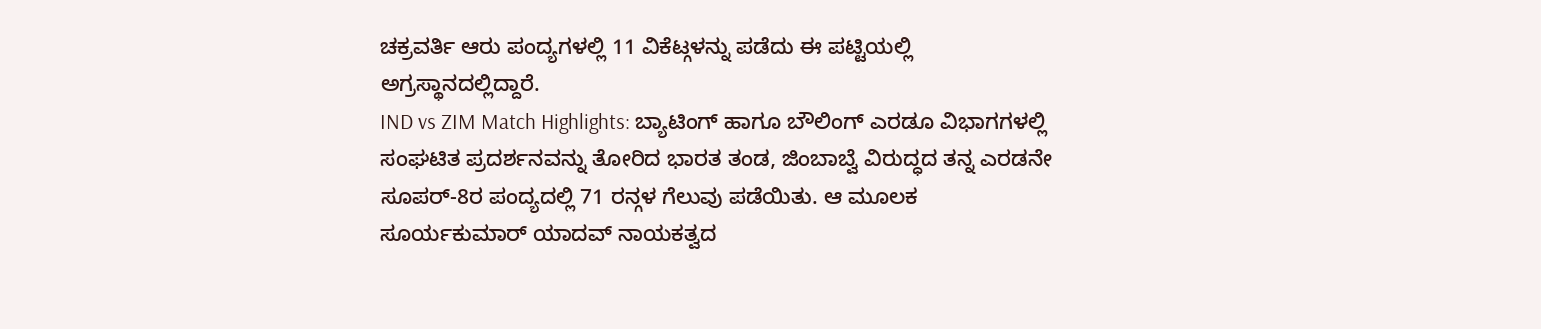ಚಕ್ರವರ್ತಿ ಆರು ಪಂದ್ಯಗಳಲ್ಲಿ 11 ವಿಕೆಟ್ಗಳನ್ನು ಪಡೆದು ಈ ಪಟ್ಟಿಯಲ್ಲಿ ಅಗ್ರಸ್ಥಾನದಲ್ಲಿದ್ದಾರೆ.
IND vs ZIM Match Highlights: ಬ್ಯಾಟಿಂಗ್ ಹಾಗೂ ಬೌಲಿಂಗ್ ಎರಡೂ ವಿಭಾಗಗಳಲ್ಲಿ ಸಂಘಟಿತ ಪ್ರದರ್ಶನವನ್ನು ತೋರಿದ ಭಾರತ ತಂಡ, ಜಿಂಬಾಬ್ವೆ ವಿರುದ್ಧದ ತನ್ನ ಎರಡನೇ ಸೂಪರ್-8ರ ಪಂದ್ಯದಲ್ಲಿ 71 ರನ್ಗಳ ಗೆಲುವು ಪಡೆಯಿತು. ಆ ಮೂಲಕ ಸೂರ್ಯಕುಮಾರ್ ಯಾದವ್ ನಾಯಕತ್ವದ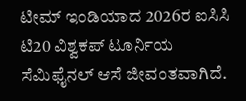ಟೀಮ್ ಇಂಡಿಯಾದ 2026ರ ಐಸಿಸಿ ಟಿ20 ವಿಶ್ವಕಪ್ ಟೂರ್ನಿಯ ಸೆಮಿಫೈನಲ್ ಆಸೆ ಜೀವಂತವಾಗಿದೆ.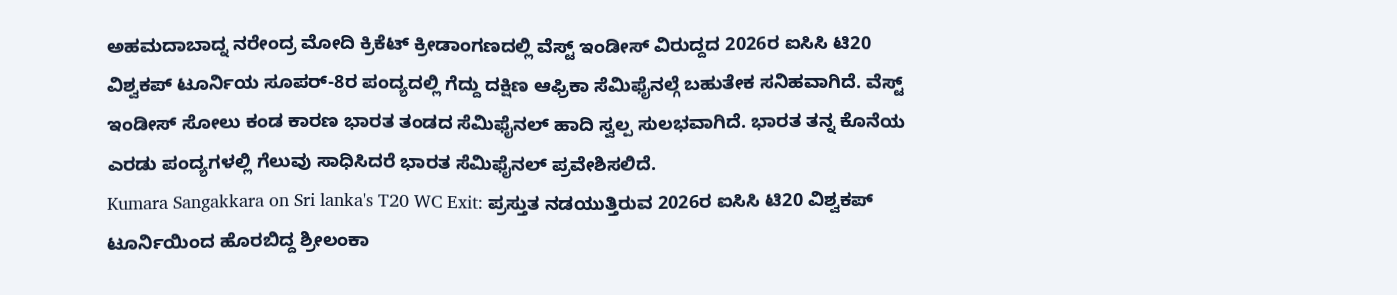ಅಹಮದಾಬಾದ್ನ ನರೇಂದ್ರ ಮೋದಿ ಕ್ರಿಕೆಟ್ ಕ್ರೀಡಾಂಗಣದಲ್ಲಿ ವೆಸ್ಟ್ ಇಂಡೀಸ್ ವಿರುದ್ದದ 2026ರ ಐಸಿಸಿ ಟಿ20 ವಿಶ್ವಕಪ್ ಟೂರ್ನಿಯ ಸೂಪರ್-8ರ ಪಂದ್ಯದಲ್ಲಿ ಗೆದ್ದು ದಕ್ಷಿಣ ಆಫ್ರಿಕಾ ಸೆಮಿಫೈನಲ್ಗೆ ಬಹುತೇಕ ಸನಿಹವಾಗಿದೆ. ವೆಸ್ಟ್ ಇಂಡೀಸ್ ಸೋಲು ಕಂಡ ಕಾರಣ ಭಾರತ ತಂಡದ ಸೆಮಿಫೈನಲ್ ಹಾದಿ ಸ್ವಲ್ಪ ಸುಲಭವಾಗಿದೆ. ಭಾರತ ತನ್ನ ಕೊನೆಯ ಎರಡು ಪಂದ್ಯಗಳಲ್ಲಿ ಗೆಲುವು ಸಾಧಿಸಿದರೆ ಭಾರತ ಸೆಮಿಫೈನಲ್ ಪ್ರವೇಶಿಸಲಿದೆ.
Kumara Sangakkara on Sri lanka's T20 WC Exit: ಪ್ರಸ್ತುತ ನಡಯುತ್ತಿರುವ 2026ರ ಐಸಿಸಿ ಟಿ20 ವಿಶ್ವಕಪ್ ಟೂರ್ನಿಯಿಂದ ಹೊರಬಿದ್ದ ಶ್ರೀಲಂಕಾ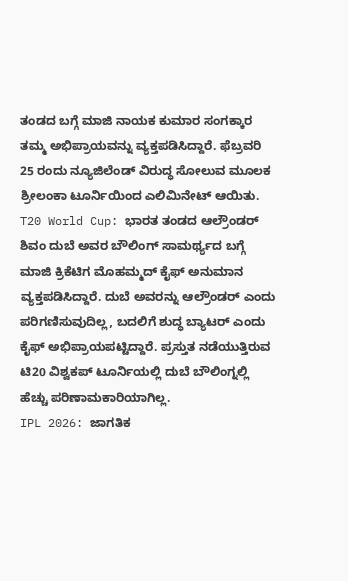ತಂಡದ ಬಗ್ಗೆ ಮಾಜಿ ನಾಯಕ ಕುಮಾರ ಸಂಗಕ್ಕಾರ ತಮ್ಮ ಅಭಿಪ್ರಾಯವನ್ನು ವ್ಯಕ್ತಪಡಿಸಿದ್ದಾರೆ. ಫೆಬ್ರವರಿ 25 ರಂದು ನ್ಯೂಜಿಲೆಂಡ್ ವಿರುದ್ಧ ಸೋಲುವ ಮೂಲಕ ಶ್ರೀಲಂಕಾ ಟೂರ್ನಿಯಿಂದ ಎಲಿಮಿನೇಟ್ ಆಯಿತು.
T20 World Cup: ಭಾರತ ತಂಡದ ಆಲ್ರೌಂಡರ್ ಶಿವಂ ದುಬೆ ಅವರ ಬೌಲಿಂಗ್ ಸಾಮರ್ಥ್ಯದ ಬಗ್ಗೆ ಮಾಜಿ ಕ್ರಿಕೆಟಿಗ ಮೊಹಮ್ಮದ್ ಕೈಫ್ ಅನುಮಾನ ವ್ಯಕ್ತಪಡಿಸಿದ್ದಾರೆ. ದುಬೆ ಅವರನ್ನು ಆಲ್ರೌಂಡರ್ ಎಂದು ಪರಿಗಣಿಸುವುದಿಲ್ಲ, ಬದಲಿಗೆ ಶುದ್ಧ ಬ್ಯಾಟರ್ ಎಂದು ಕೈಫ್ ಅಭಿಪ್ರಾಯಪಟ್ಟಿದ್ದಾರೆ. ಪ್ರಸ್ತುತ ನಡೆಯುತ್ತಿರುವ ಟಿ20 ವಿಶ್ವಕಪ್ ಟೂರ್ನಿಯಲ್ಲಿ ದುಬೆ ಬೌಲಿಂಗ್ನಲ್ಲಿ ಹೆಚ್ಚು ಪರಿಣಾಮಕಾರಿಯಾಗಿಲ್ಲ.
IPL 2026: ಜಾಗತಿಕ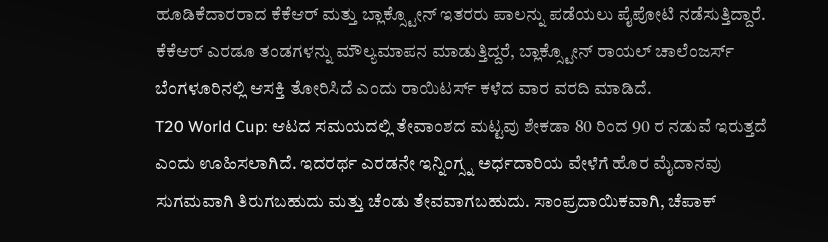ಹೂಡಿಕೆದಾರರಾದ ಕೆಕೆಆರ್ ಮತ್ತು ಬ್ಲಾಕ್ಸ್ಟೋನ್ ಇತರರು ಪಾಲನ್ನು ಪಡೆಯಲು ಪೈಪೋಟಿ ನಡೆಸುತ್ತಿದ್ದಾರೆ. ಕೆಕೆಆರ್ ಎರಡೂ ತಂಡಗಳನ್ನು ಮೌಲ್ಯಮಾಪನ ಮಾಡುತ್ತಿದ್ದರೆ, ಬ್ಲಾಕ್ಸ್ಟೋನ್ ರಾಯಲ್ ಚಾಲೆಂಜರ್ಸ್ ಬೆಂಗಳೂರಿನಲ್ಲಿ ಆಸಕ್ತಿ ತೋರಿಸಿದೆ ಎಂದು ರಾಯಿಟರ್ಸ್ ಕಳೆದ ವಾರ ವರದಿ ಮಾಡಿದೆ.
T20 World Cup: ಆಟದ ಸಮಯದಲ್ಲಿ ತೇವಾಂಶದ ಮಟ್ಟವು ಶೇಕಡಾ 80 ರಿಂದ 90 ರ ನಡುವೆ ಇರುತ್ತದೆ ಎಂದು ಊಹಿಸಲಾಗಿದೆ. ಇದರರ್ಥ ಎರಡನೇ ಇನ್ನಿಂಗ್ಸ್ನ ಅರ್ಧದಾರಿಯ ವೇಳೆಗೆ ಹೊರ ಮೈದಾನವು ಸುಗಮವಾಗಿ ತಿರುಗಬಹುದು ಮತ್ತು ಚೆಂಡು ತೇವವಾಗಬಹುದು. ಸಾಂಪ್ರದಾಯಿಕವಾಗಿ, ಚೆಪಾಕ್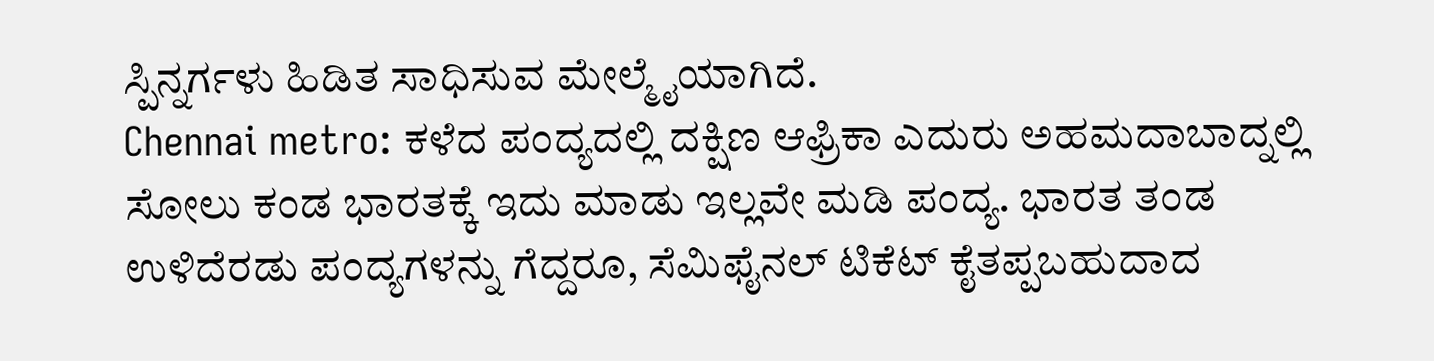ಸ್ಪಿನ್ನರ್ಗಳು ಹಿಡಿತ ಸಾಧಿಸುವ ಮೇಲ್ಮೈಯಾಗಿದೆ.
Chennai metro: ಕಳೆದ ಪಂದ್ಯದಲ್ಲಿ ದಕ್ಷಿಣ ಆಫ್ರಿಕಾ ಎದುರು ಅಹಮದಾಬಾದ್ನಲ್ಲಿ ಸೋಲು ಕಂಡ ಭಾರತಕ್ಕೆ ಇದು ಮಾಡು ಇಲ್ಲವೇ ಮಡಿ ಪಂದ್ಯ. ಭಾರತ ತಂಡ ಉಳಿದೆರಡು ಪಂದ್ಯಗಳನ್ನು ಗೆದ್ದರೂ, ಸೆಮಿಫೈನಲ್ ಟಿಕೆಟ್ ಕೈತಪ್ಪಬಹುದಾದ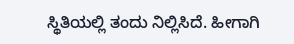ಸ್ಥಿತಿಯಲ್ಲಿ ತಂದು ನಿಲ್ಲಿಸಿದೆ. ಹೀಗಾಗಿ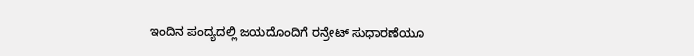ಇಂದಿನ ಪಂದ್ಯದಲ್ಲಿ ಜಯದೊಂದಿಗೆ ರನ್ರೇಟ್ ಸುಧಾರಣೆಯೂ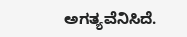ಅಗತ್ಯವೆನಿಸಿದೆ.